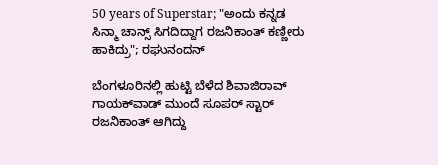50 years of Superstar; "ಅಂದು ಕನ್ನಡ ಸಿನ್ಮಾ ಚಾನ್ಸ್ ಸಿಗದಿದ್ದಾಗ ರಜನಿಕಾಂತ್ ಕಣ್ಣೀರು ಹಾಕಿದ್ರು"; ರಘುನಂದನ್

ಬೆಂಗಳೂರಿನಲ್ಲಿ ಹುಟ್ಟಿ ಬೆಳೆದ ಶಿವಾಜಿರಾವ್ ಗಾಯಕ್‌ವಾಡ್ ಮುಂದೆ ಸೂಪರ್ ಸ್ಟಾರ್ ರಜನಿಕಾಂತ್ ಆಗಿದ್ದು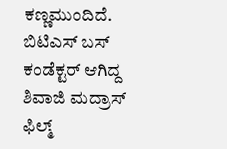ಕಣ್ಣಮುಂದಿದೆ. ಬಿಟಿಎಸ್ ಬಸ್ ಕಂಡೆಕ್ಟರ್ ಆಗಿದ್ದ ಶಿವಾಜಿ ಮದ್ರಾಸ್ ಫಿಲ್ಮ್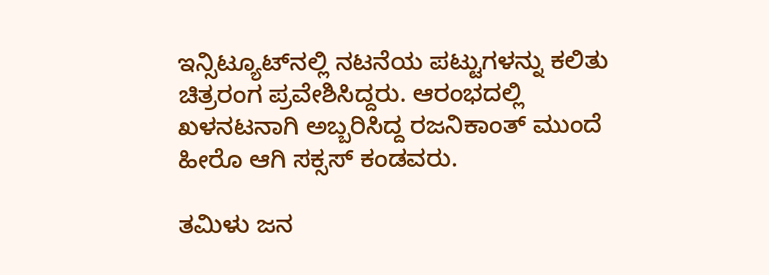ಇನ್ಸಿಟ್ಯೂಟ್‌ನಲ್ಲಿ ನಟನೆಯ ಪಟ್ಟುಗಳನ್ನು ಕಲಿತು ಚಿತ್ರರಂಗ ಪ್ರವೇಶಿಸಿದ್ದರು. ಆರಂಭದಲ್ಲಿ ಖಳನಟನಾಗಿ ಅಬ್ಬರಿಸಿದ್ದ ರಜನಿಕಾಂತ್ ಮುಂದೆ ಹೀರೊ ಆಗಿ ಸಕ್ಸಸ್ ಕಂಡವರು.

ತಮಿಳು ಜನ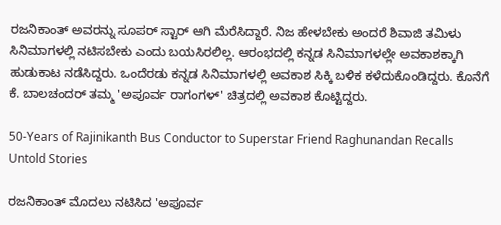ರಜನಿಕಾಂತ್ ಅವರನ್ನು ಸೂಪರ್ ಸ್ಟಾರ್ ಆಗಿ ಮೆರೆಸಿದ್ದಾರೆ. ನಿಜ ಹೇಳಬೇಕು ಅಂದರೆ ಶಿವಾಜಿ ತಮಿಳು ಸಿನಿಮಾಗಳಲ್ಲಿ ನಟಿಸಬೇಕು ಎಂದು ಬಯಸಿರಲಿಲ್ಲ. ಆರಂಭದಲ್ಲಿ ಕನ್ನಡ ಸಿನಿಮಾಗಳಲ್ಲೇ ಅವಕಾಶಕ್ಕಾಗಿ ಹುಡುಕಾಟ ನಡೆಸಿದ್ದರು. ಒಂದೆರಡು ಕನ್ನಡ ಸಿನಿಮಾಗಳಲ್ಲಿ ಅವಕಾಶ ಸಿಕ್ಕಿ ಬಳಿಕ ಕಳೆದುಕೊಂಡಿದ್ದರು. ಕೊನೆಗೆ ಕೆ. ಬಾಲಚಂದರ್ ತಮ್ಮ 'ಅಪೂರ್ವ ರಾಗಂಗಳ್' ಚಿತ್ರದಲ್ಲಿ ಅವಕಾಶ ಕೊಟ್ಟಿದ್ದರು.

50-Years of Rajinikanth Bus Conductor to Superstar Friend Raghunandan Recalls Untold Stories

ರಜನಿಕಾಂತ್ ಮೊದಲು ನಟಿಸಿದ 'ಅಪೂರ್ವ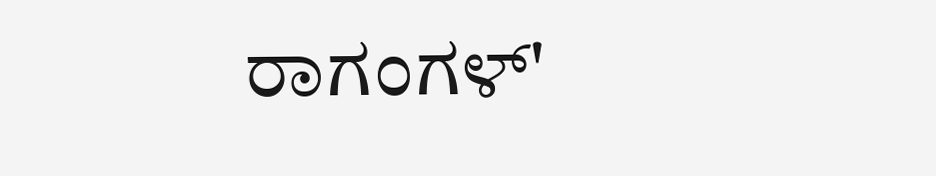ರಾಗಂಗಳ್'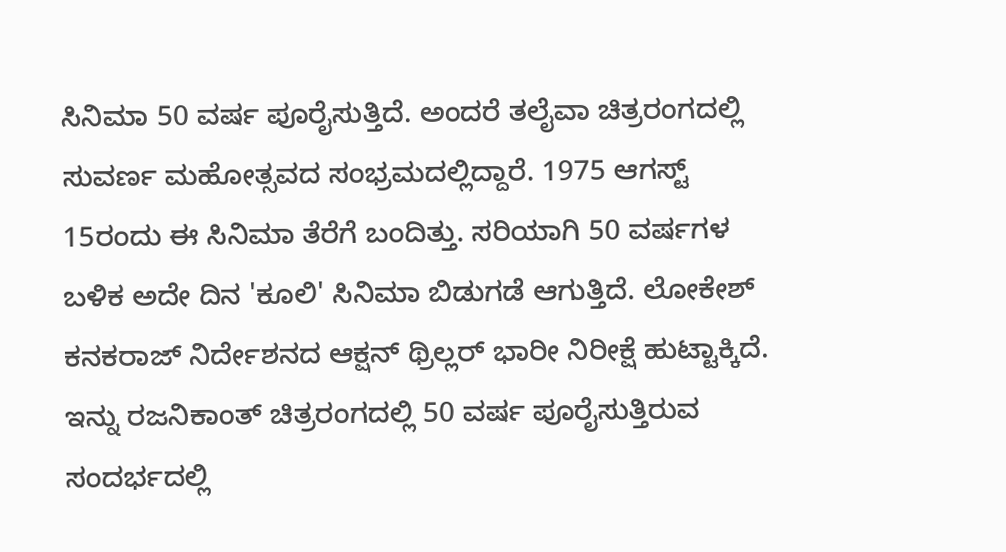ಸಿನಿಮಾ 50 ವರ್ಷ ಪೂರೈಸುತ್ತಿದೆ. ಅಂದರೆ ತಲೈವಾ ಚಿತ್ರರಂಗದಲ್ಲಿ ಸುವರ್ಣ ಮಹೋತ್ಸವದ ಸಂಭ್ರಮದಲ್ಲಿದ್ದಾರೆ. 1975 ಆಗಸ್ಟ್ 15ರಂದು ಈ ಸಿನಿಮಾ ತೆರೆಗೆ ಬಂದಿತ್ತು. ಸರಿಯಾಗಿ 50 ವರ್ಷಗಳ ಬಳಿಕ ಅದೇ ದಿನ 'ಕೂಲಿ' ಸಿನಿಮಾ ಬಿಡುಗಡೆ ಆಗುತ್ತಿದೆ. ಲೋಕೇಶ್ ಕನಕರಾಜ್ ನಿರ್ದೇಶನದ ಆಕ್ಷನ್ ಥ್ರಿಲ್ಲರ್ ಭಾರೀ ನಿರೀಕ್ಷೆ ಹುಟ್ಟಾಕ್ಕಿದೆ. ಇನ್ನು ರಜನಿಕಾಂತ್ ಚಿತ್ರರಂಗದಲ್ಲಿ 50 ವರ್ಷ ಪೂರೈಸುತ್ತಿರುವ ಸಂದರ್ಭದಲ್ಲಿ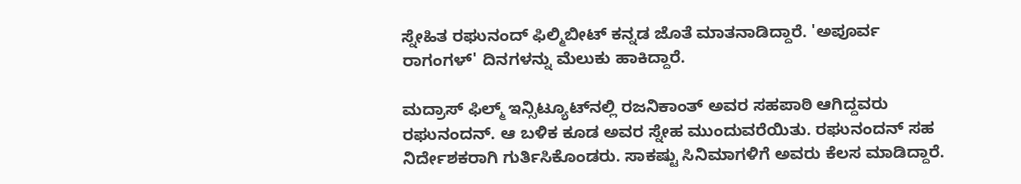ಸ್ನೇಹಿತ ರಘುನಂದ್ ಫಿಲ್ಮಿಬೀಟ್ ಕನ್ನಡ ಜೊತೆ ಮಾತನಾಡಿದ್ದಾರೆ. 'ಅಪೂರ್ವ ರಾಗಂಗಳ್' ದಿನಗಳನ್ನು ಮೆಲುಕು ಹಾಕಿದ್ದಾರೆ.

ಮದ್ರಾಸ್ ಫಿಲ್ಮ್ ಇನ್ಸಿಟ್ಯೂಟ್‌ನಲ್ಲಿ ರಜನಿಕಾಂತ್ ಅವರ ಸಹಪಾಠಿ ಆಗಿದ್ದವರು ರಘುನಂದನ್. ಆ ಬಳಿಕ ಕೂಡ ಅವರ ಸ್ನೇಹ ಮುಂದುವರೆಯಿತು. ರಘುನಂದನ್ ಸಹ ನಿರ್ದೇಶಕರಾಗಿ ಗುರ್ತಿಸಿಕೊಂಡರು. ಸಾಕಷ್ಟು ಸಿನಿಮಾಗಳಿಗೆ ಅವರು ಕೆಲಸ ಮಾಡಿದ್ದಾರೆ.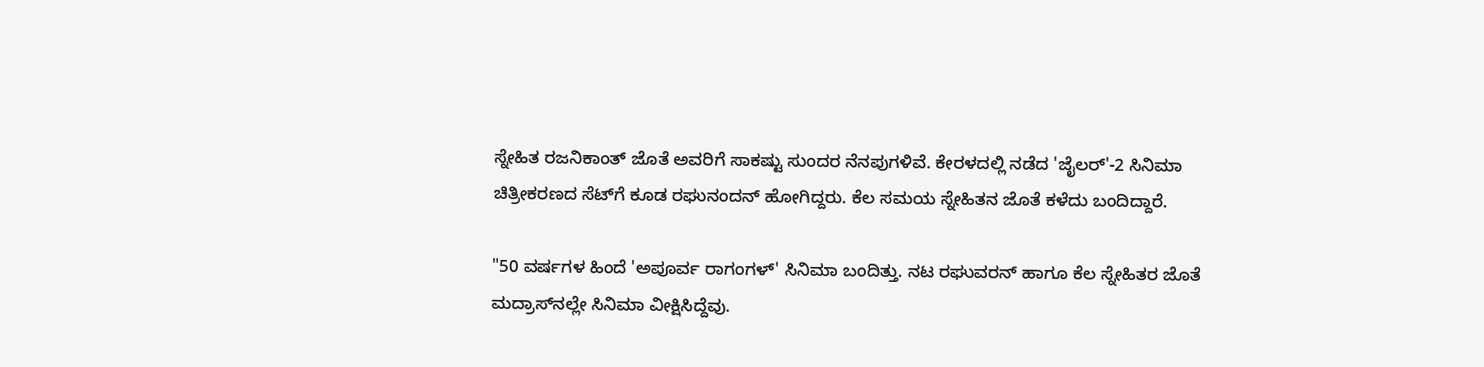ಸ್ನೇಹಿತ ರಜನಿಕಾಂತ್ ಜೊತೆ ಅವರಿಗೆ ಸಾಕಷ್ಟು ಸುಂದರ ನೆನಪುಗಳಿವೆ. ಕೇರಳದಲ್ಲಿ ನಡೆದ 'ಜೈಲರ್'-2 ಸಿನಿಮಾ ಚಿತ್ರೀಕರಣದ ಸೆಟ್‌ಗೆ ಕೂಡ ರಘುನಂದನ್ ಹೋಗಿದ್ದರು. ಕೆಲ ಸಮಯ ಸ್ನೇಹಿತನ ಜೊತೆ ಕಳೆದು ಬಂದಿದ್ದಾರೆ.

"50 ವರ್ಷಗಳ ಹಿಂದೆ 'ಅಪೂರ್ವ ರಾಗಂಗಳ್' ಸಿನಿಮಾ ಬಂದಿತ್ತು. ನಟ ರಘುವರನ್ ಹಾಗೂ ಕೆಲ ಸ್ನೇಹಿತರ ಜೊತೆ ಮದ್ರಾಸ್‌ನಲ್ಲೇ ಸಿನಿಮಾ ವೀಕ್ಷಿಸಿದ್ದೆವು.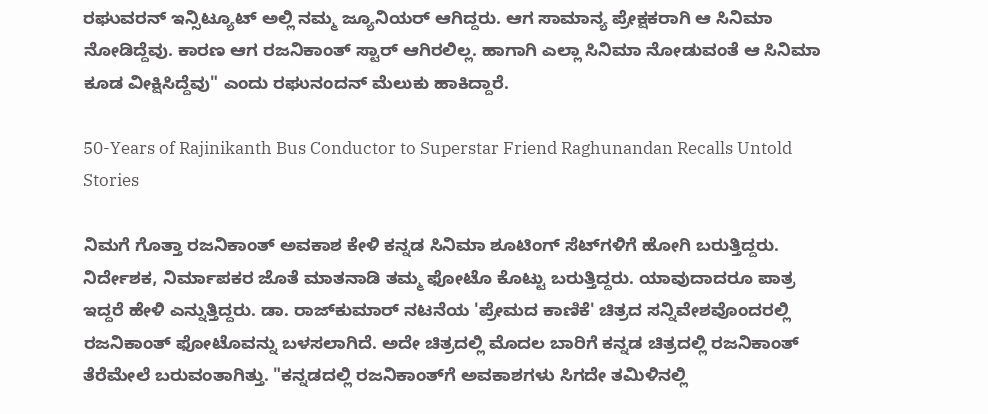ರಘುವರನ್ ಇನ್ಸಿಟ್ಯೂಟ್ ಅಲ್ಲಿ ನಮ್ಮ ಜ್ಯೂನಿಯರ್ ಆಗಿದ್ದರು. ಆಗ ಸಾಮಾನ್ಯ ಪ್ರೇಕ್ಷಕರಾಗಿ ಆ ಸಿನಿಮಾ ನೋಡಿದ್ದೆವು. ಕಾರಣ ಆಗ ರಜನಿಕಾಂತ್ ಸ್ಟಾರ್ ಆಗಿರಲಿಲ್ಲ. ಹಾಗಾಗಿ ಎಲ್ಲಾ ಸಿನಿಮಾ ನೋಡುವಂತೆ ಆ ಸಿನಿಮಾ ಕೂಡ ವೀಕ್ಷಿಸಿದ್ದೆವು" ಎಂದು ರಘುನಂದನ್ ಮೆಲುಕು ಹಾಕಿದ್ದಾರೆ.

50-Years of Rajinikanth Bus Conductor to Superstar Friend Raghunandan Recalls Untold Stories

ನಿಮಗೆ ಗೊತ್ತಾ ರಜನಿಕಾಂತ್ ಅವಕಾಶ ಕೇಳಿ ಕನ್ನಡ ಸಿನಿಮಾ ಶೂಟಿಂಗ್ ಸೆಟ್‌ಗಳಿಗೆ ಹೋಗಿ ಬರುತ್ತಿದ್ದರು. ನಿರ್ದೇಶಕ, ನಿರ್ಮಾಪಕರ ಜೊತೆ ಮಾತನಾಡಿ ತಮ್ಮ ಫೋಟೊ ಕೊಟ್ಟು ಬರುತ್ತಿದ್ದರು. ಯಾವುದಾದರೂ ಪಾತ್ರ ಇದ್ದರೆ ಹೇಳಿ ಎನ್ನುತ್ತಿದ್ದರು. ಡಾ. ರಾಜ್‌ಕುಮಾರ್ ನಟನೆಯ 'ಪ್ರೇಮದ ಕಾಣಿಕೆ' ಚಿತ್ರದ ಸನ್ನಿವೇಶವೊಂದರಲ್ಲಿ ರಜನಿಕಾಂತ್ ಫೋಟೊವನ್ನು ಬಳಸಲಾಗಿದೆ. ಅದೇ ಚಿತ್ರದಲ್ಲಿ ಮೊದಲ ಬಾರಿಗೆ ಕನ್ನಡ ಚಿತ್ರದಲ್ಲಿ ರಜನಿಕಾಂತ್ ತೆರೆಮೇಲೆ ಬರುವಂತಾಗಿತ್ತು. "ಕನ್ನಡದಲ್ಲಿ ರಜನಿಕಾಂತ್‌ಗೆ ಅವಕಾಶಗಳು ಸಿಗದೇ ತಮಿಳಿನಲ್ಲಿ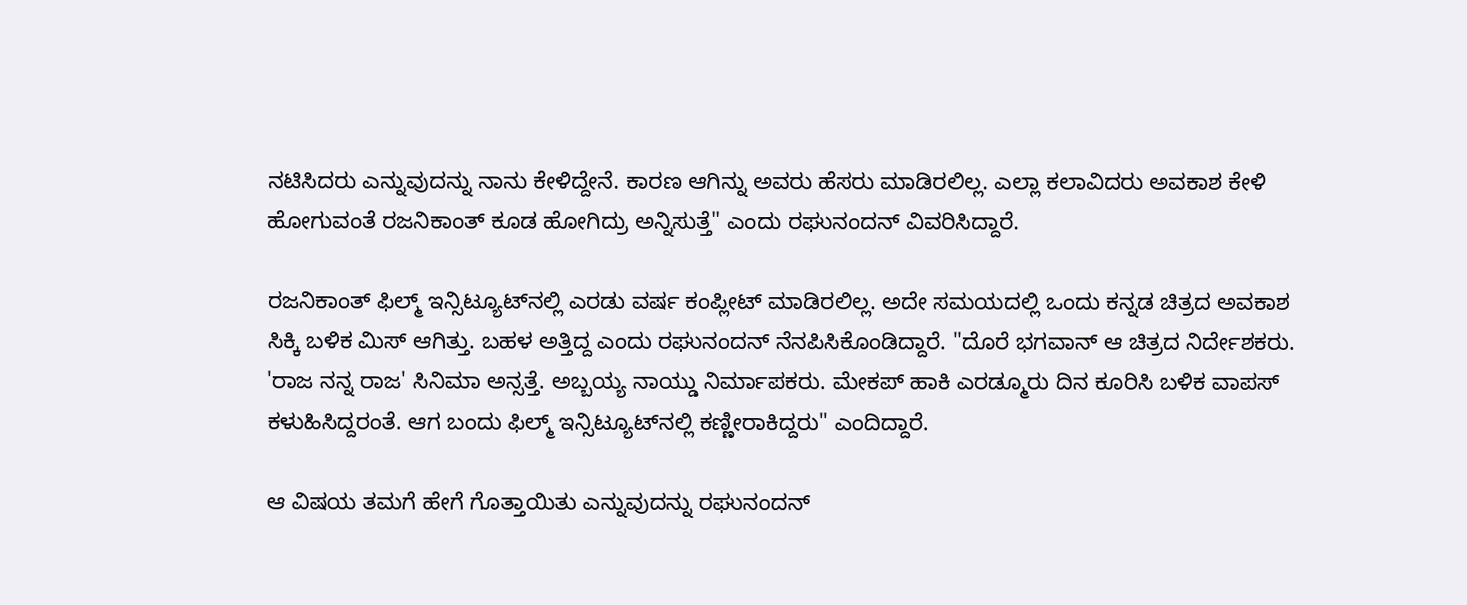ನಟಿಸಿದರು ಎನ್ನುವುದನ್ನು ನಾನು ಕೇಳಿದ್ದೇನೆ. ಕಾರಣ ಆಗಿನ್ನು ಅವರು ಹೆಸರು ಮಾಡಿರಲಿಲ್ಲ. ಎಲ್ಲಾ ಕಲಾವಿದರು ಅವಕಾಶ ಕೇಳಿ ಹೋಗುವಂತೆ ರಜನಿಕಾಂತ್ ಕೂಡ ಹೋಗಿದ್ರು ಅನ್ನಿಸುತ್ತೆ" ಎಂದು ರಘುನಂದನ್ ವಿವರಿಸಿದ್ದಾರೆ.

ರಜನಿಕಾಂತ್ ಫಿಲ್ಮ್ ಇನ್ಸಿಟ್ಯೂಟ್‌ನಲ್ಲಿ ಎರಡು ವರ್ಷ ಕಂಪ್ಲೀಟ್ ಮಾಡಿರಲಿಲ್ಲ. ಅದೇ ಸಮಯದಲ್ಲಿ ಒಂದು ಕನ್ನಡ ಚಿತ್ರದ ಅವಕಾಶ ಸಿಕ್ಕಿ ಬಳಿಕ ಮಿಸ್ ಆಗಿತ್ತು. ಬಹಳ ಅತ್ತಿದ್ದ ಎಂದು ರಘುನಂದನ್ ನೆನಪಿಸಿಕೊಂಡಿದ್ದಾರೆ. "ದೊರೆ ಭಗವಾನ್ ಆ ಚಿತ್ರದ ನಿರ್ದೇಶಕರು. 'ರಾಜ ನನ್ನ ರಾಜ' ಸಿನಿಮಾ ಅನ್ಸತ್ತೆ. ಅಬ್ಬಯ್ಯ ನಾಯ್ಡು ನಿರ್ಮಾಪಕರು. ಮೇಕಪ್ ಹಾಕಿ ಎರಡ್ಮೂರು ದಿನ ಕೂರಿಸಿ ಬಳಿಕ ವಾಪಸ್ ಕಳುಹಿಸಿದ್ದರಂತೆ. ಆಗ ಬಂದು ಫಿಲ್ಮ್ ಇನ್ಸಿಟ್ಯೂಟ್‌ನಲ್ಲಿ ಕಣ್ಣೀರಾಕಿದ್ದರು" ಎಂದಿದ್ದಾರೆ.

ಆ ವಿಷಯ ತಮಗೆ ಹೇಗೆ ಗೊತ್ತಾಯಿತು ಎನ್ನುವುದನ್ನು ರಘುನಂದನ್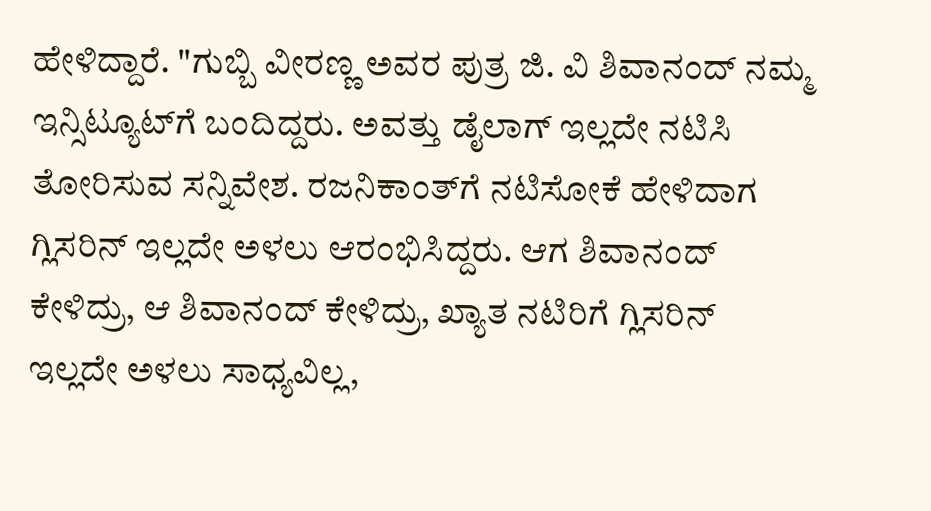ಹೇಳಿದ್ದಾರೆ. "ಗುಬ್ಬಿ ವೀರಣ್ಣ ಅವರ ಪುತ್ರ ಜಿ. ವಿ ಶಿವಾನಂದ್ ನಮ್ಮ ಇನ್ಸಿಟ್ಯೂಟ್‌ಗೆ ಬಂದಿದ್ದರು. ಅವತ್ತು ಡೈಲಾಗ್ ಇಲ್ಲದೇ ನಟಿಸಿ ತೋರಿಸುವ ಸನ್ನಿವೇಶ. ರಜನಿಕಾಂತ್‌ಗೆ ನಟಿಸೋಕೆ ಹೇಳಿದಾಗ ಗ್ಲಿಸರಿನ್ ಇಲ್ಲದೇ ಅಳಲು ಆರಂಭಿಸಿದ್ದರು. ಆಗ ಶಿವಾನಂದ್ ಕೇಳಿದ್ರು, ಆ ಶಿವಾನಂದ್ ಕೇಳಿದ್ರು, ಖ್ಯಾತ ನಟಿರಿಗೆ ಗ್ಲಿಸರಿನ್ ಇಲ್ಲದೇ ಅಳಲು ಸಾಧ್ಯವಿಲ್ಲ,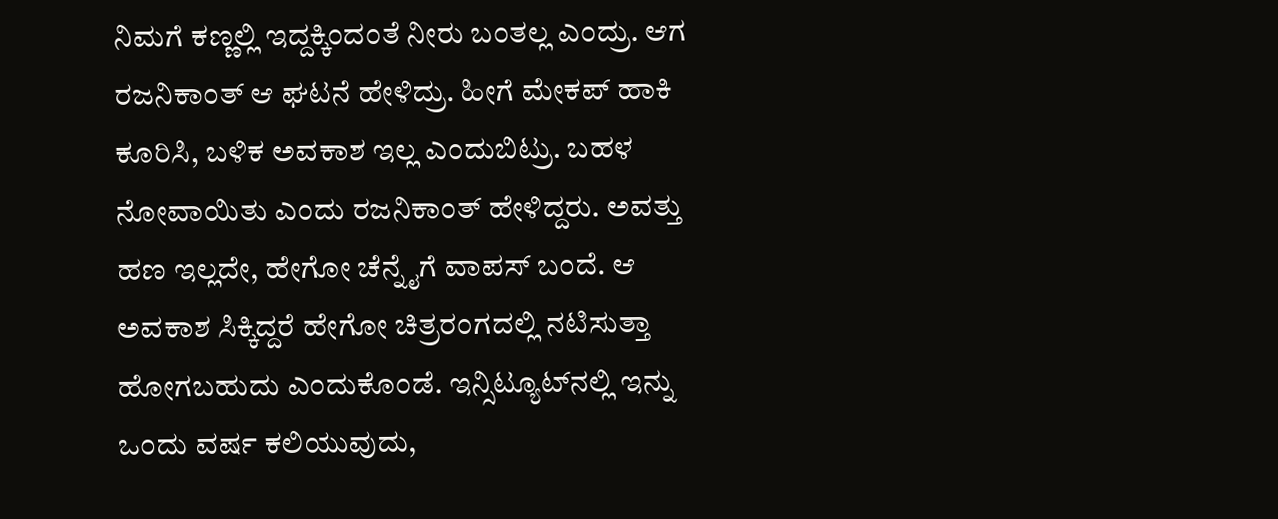ನಿಮಗೆ ಕಣ್ಣಲ್ಲಿ ಇದ್ದಕ್ಕಿಂದಂತೆ ನೀರು ಬಂತಲ್ಲ ಎಂದ್ರು. ಆಗ ರಜನಿಕಾಂತ್ ಆ ಘಟನೆ ಹೇಳಿದ್ರು. ಹೀಗೆ ಮೇಕಪ್ ಹಾಕಿ ಕೂರಿಸಿ, ಬಳಿಕ ಅವಕಾಶ ಇಲ್ಲ ಎಂದುಬಿಟ್ರು. ಬಹಳ ನೋವಾಯಿತು ಎಂದು ರಜನಿಕಾಂತ್ ಹೇಳಿದ್ದರು. ಅವತ್ತು ಹಣ ಇಲ್ಲದೇ, ಹೇಗೋ ಚೆನ್ನೈಗೆ ವಾಪಸ್ ಬಂದೆ. ಆ ಅವಕಾಶ ಸಿಕ್ಕಿದ್ದರೆ ಹೇಗೋ ಚಿತ್ರರಂಗದಲ್ಲಿ ನಟಿಸುತ್ತಾ ಹೋಗಬಹುದು ಎಂದುಕೊಂಡೆ. ಇನ್ಸಿಟ್ಯೂಟ್‌ನಲ್ಲಿ ಇನ್ನು ಒಂದು ವರ್ಷ ಕಲಿಯುವುದು,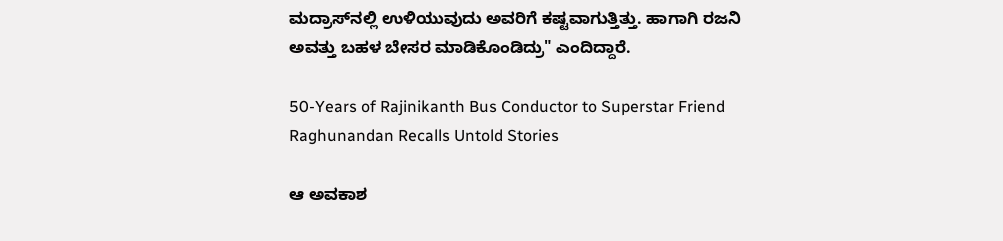ಮದ್ರಾಸ್‌ನಲ್ಲಿ ಉಳಿಯುವುದು ಅವರಿಗೆ ಕಷ್ಟವಾಗುತ್ತಿತ್ತು. ಹಾಗಾಗಿ ರಜನಿ ಅವತ್ತು ಬಹಳ ಬೇಸರ ಮಾಡಿಕೊಂಡಿದ್ರು" ಎಂದಿದ್ದಾರೆ.

50-Years of Rajinikanth Bus Conductor to Superstar Friend Raghunandan Recalls Untold Stories

ಆ ಅವಕಾಶ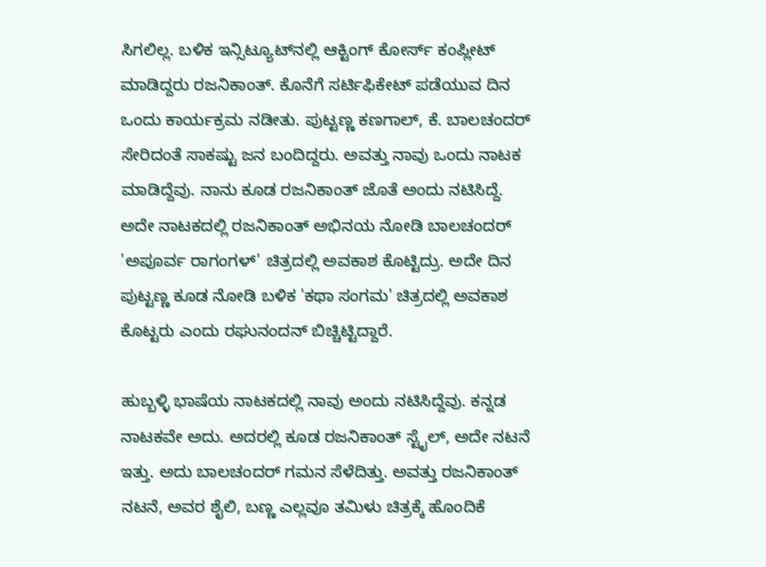ಸಿಗಲಿಲ್ಲ. ಬಳಿಕ ಇನ್ಸಿಟ್ಯೂಟ್‌ನಲ್ಲಿ ಆಕ್ಟಿಂಗ್ ಕೋರ್ಸ್ ಕಂಪ್ಲೀಟ್ ಮಾಡಿದ್ದರು ರಜನಿಕಾಂತ್. ಕೊನೆಗೆ ಸರ್ಟಿಫಿಕೇಟ್ ಪಡೆಯುವ ದಿನ ಒಂದು ಕಾರ್ಯಕ್ರಮ ನಡೀತು. ಪುಟ್ಟಣ್ಣ ಕಣಗಾಲ್, ಕೆ. ಬಾಲಚಂದರ್ ಸೇರಿದಂತೆ ಸಾಕಷ್ಟು ಜನ ಬಂದಿದ್ದರು. ಅವತ್ತು ನಾವು ಒಂದು ನಾಟಕ ಮಾಡಿದ್ದೆವು. ನಾನು ಕೂಡ ರಜನಿಕಾಂತ್ ಜೊತೆ ಅಂದು ನಟಿಸಿದ್ದೆ. ಅದೇ ನಾಟಕದಲ್ಲಿ ರಜನಿಕಾಂತ್ ಅಭಿನಯ ನೋಡಿ ಬಾಲಚಂದರ್ 'ಅಪೂರ್ವ ರಾಗಂಗಳ್' ಚಿತ್ರದಲ್ಲಿ ಅವಕಾಶ ಕೊಟ್ಟಿದ್ರು. ಅದೇ ದಿನ ಪುಟ್ಟಣ್ಣ ಕೂಡ ನೋಡಿ ಬಳಿಕ 'ಕಥಾ ಸಂಗಮ' ಚಿತ್ರದಲ್ಲಿ ಅವಕಾಶ ಕೊಟ್ಟರು ಎಂದು ರಘುನಂದನ್ ಬಿಚ್ಚಿಟ್ಟಿದ್ದಾರೆ.

ಹುಬ್ಬಳ್ಳಿ ಭಾಷೆಯ ನಾಟಕದಲ್ಲಿ ನಾವು ಅಂದು ನಟಿಸಿದ್ದೆವು. ಕನ್ನಡ ನಾಟಕವೇ ಅದು. ಅದರಲ್ಲಿ ಕೂಡ ರಜನಿಕಾಂತ್ ಸ್ಟೈಲ್, ಅದೇ ನಟನೆ ಇತ್ತು. ಅದು ಬಾಲಚಂದರ್ ಗಮನ ಸೆಳೆದಿತ್ತು. ಅವತ್ತು ರಜನಿಕಾಂತ್ ನಟನೆ, ಅವರ ಶೈಲಿ, ಬಣ್ಣ ಎಲ್ಲವೂ ತಮಿಳು ಚಿತ್ರಕ್ಕೆ ಹೊಂದಿಕೆ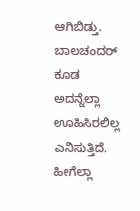ಆಗಿಬಿಡ್ತು. ಬಾಲಚಂದರ್ ಕೂಡ ಅದನ್ನೆಲ್ಲಾ ಊಹಿಸಿರಲಿಲ್ಲ ಎನಿಸುತ್ತಿದೆ. ಹೀಗೆಲ್ಲಾ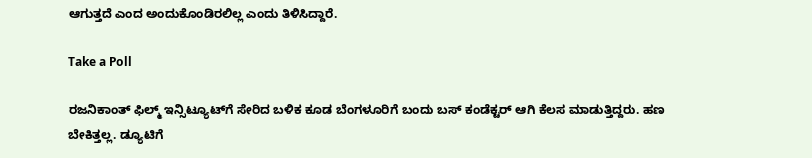ಆಗುತ್ತದೆ ಎಂದ ಅಂದುಕೊಂಡಿರಲಿಲ್ಲ ಎಂದು ತಿಳಿಸಿದ್ದಾರೆ.

Take a Poll

ರಜನಿಕಾಂತ್ ಫಿಲ್ಮ್ ಇನ್ಸಿಟ್ಯೂಟ್‌ಗೆ ಸೇರಿದ ಬಳಿಕ ಕೂಡ ಬೆಂಗಳೂರಿಗೆ ಬಂದು ಬಸ್ ಕಂಡೆಕ್ಟರ್ ಆಗಿ ಕೆಲಸ ಮಾಡುತ್ತಿದ್ದರು. ಹಣ ಬೇಕಿತ್ತಲ್ಲ. ಡ್ಯೂಟಿಗೆ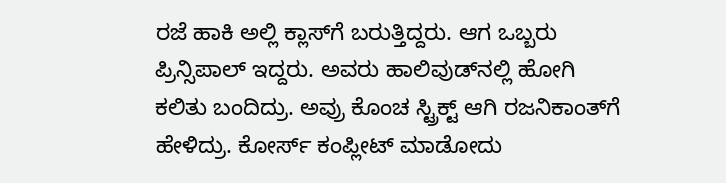ರಜೆ ಹಾಕಿ ಅಲ್ಲಿ ಕ್ಲಾಸ್‌ಗೆ ಬರುತ್ತಿದ್ದರು. ಆಗ ಒಬ್ಬರು ಪ್ರಿನ್ಸಿಪಾಲ್ ಇದ್ದರು. ಅವರು ಹಾಲಿವುಡ್‌ನಲ್ಲಿ ಹೋಗಿ ಕಲಿತು ಬಂದಿದ್ರು. ಅವ್ರು ಕೊಂಚ ಸ್ಟ್ರಿಕ್ಟ್ ಆಗಿ ರಜನಿಕಾಂತ್‌ಗೆ ಹೇಳಿದ್ರು. ಕೋರ್ಸ್ ಕಂಪ್ಲೀಟ್ ಮಾಡೋದು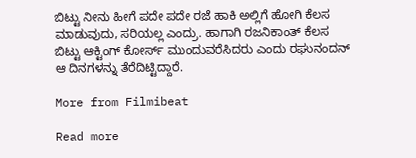ಬಿಟ್ಟು ನೀನು ಹೀಗೆ ಪದೇ ಪದೇ ರಜೆ ಹಾಕಿ ಅಲ್ಲಿಗೆ ಹೋಗಿ ಕೆಲಸ ಮಾಡುವುದು, ಸರಿಯಲ್ಲ ಎಂದ್ರು. ಹಾಗಾಗಿ ರಜನಿಕಾಂತ್ ಕೆಲಸ ಬಿಟ್ಟು ಆಕ್ಟಿಂಗ್ ಕೋರ್ಸ್ ಮುಂದುವರೆಸಿದರು ಎಂದು ರಘುನಂದನ್ ಆ ದಿನಗಳನ್ನು ತೆರೆದಿಟ್ಟಿದ್ದಾರೆ.

More from Filmibeat

Read more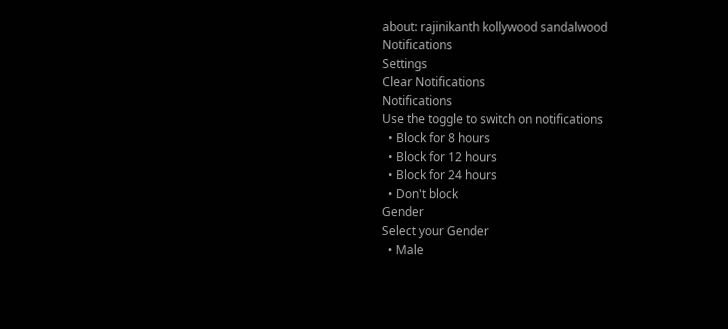about: rajinikanth kollywood sandalwood
Notifications
Settings
Clear Notifications
Notifications
Use the toggle to switch on notifications
  • Block for 8 hours
  • Block for 12 hours
  • Block for 24 hours
  • Don't block
Gender
Select your Gender
  • Male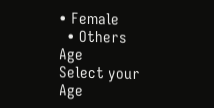• Female
  • Others
Age
Select your Age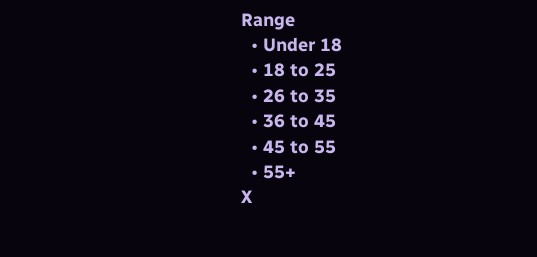Range
  • Under 18
  • 18 to 25
  • 26 to 35
  • 36 to 45
  • 45 to 55
  • 55+
X